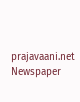prajavaani.net
Newspaper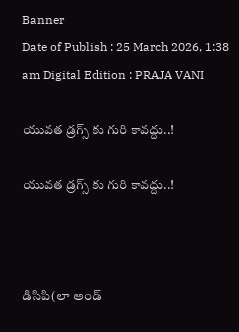Banner
Date of Publish : 25 March 2026, 1:38 am Digital Edition : PRAJA VANI

యువత డ్రగ్స్ కు గురి కావద్దు..!

యువత డ్రగ్స్ కు గురి కావద్దు..!



డిసిపి(లా అండ్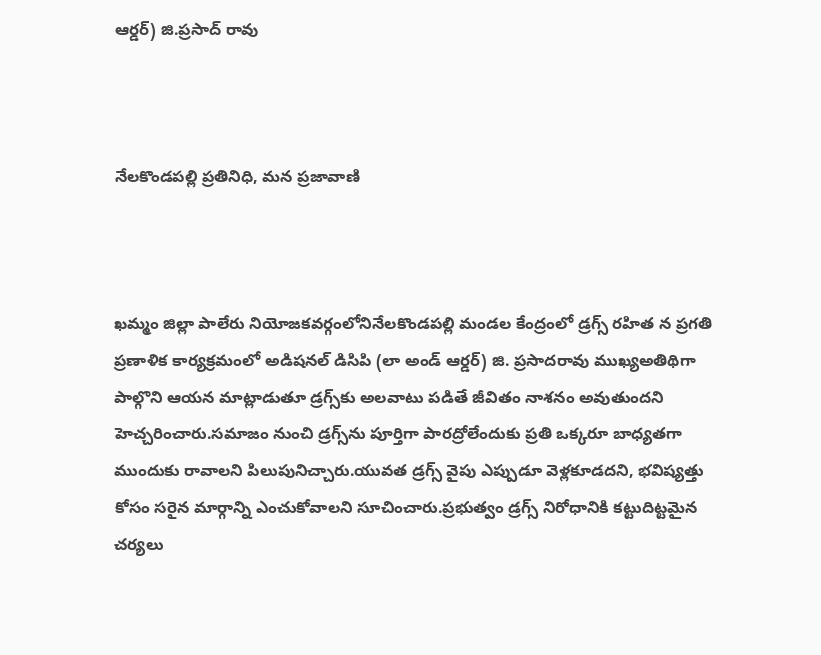ఆర్డర్) జి.ప్రసాద్ రావు



నేలకొండపల్లి ప్రతినిధి, మన ప్రజావాణి



ఖమ్మం జిల్లా పాలేరు నియోజకవర్గంలోనినేలకొండపల్లి మండల కేంద్రంలో డ్రగ్స్ రహిత న ప్రగతి ప్రణాళిక కార్యక్రమంలో అడిషనల్ డిసిపి (లా అండ్ ఆర్డర్) జి. ప్రసాదరావు ముఖ్యఅతిథిగా పాల్గొని ఆయన మాట్లాడుతూ డ్రగ్స్‌కు అలవాటు పడితే జీవితం నాశనం అవుతుందని హెచ్చరించారు.సమాజం నుంచి డ్రగ్స్‌ను పూర్తిగా పారద్రోలేందుకు ప్రతి ఒక్కరూ బాధ్యతగా ముందుకు రావాలని పిలుపునిచ్చారు.యువత డ్రగ్స్ వైపు ఎప్పుడూ వెళ్లకూడదని, భవిష్యత్తు కోసం సరైన మార్గాన్ని ఎంచుకోవాలని సూచించారు.ప్రభుత్వం డ్రగ్స్ నిరోధానికి కట్టుదిట్టమైన చర్యలు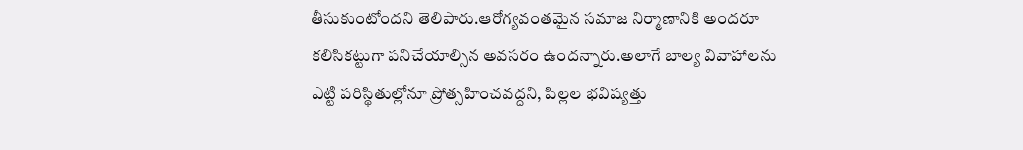తీసుకుంటోందని తెలిపారు.ఆరోగ్యవంతమైన సమాజ నిర్మాణానికి అందరూ కలిసికట్టుగా పనిచేయాల్సిన అవసరం ఉందన్నారు.అలాగే బాల్య వివాహాలను ఎట్టి పరిస్థితుల్లోనూ ప్రోత్సహించవద్దని, పిల్లల భవిష్యత్తు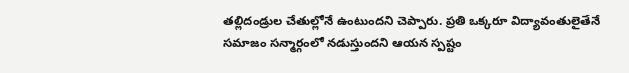తల్లిదండ్రుల చేతుల్లోనే ఉంటుందని చెప్పారు. ప్రతి ఒక్కరూ విద్యావంతులైతేనే సమాజం సన్మార్గంలో నడుస్తుందని ఆయన స్పష్టం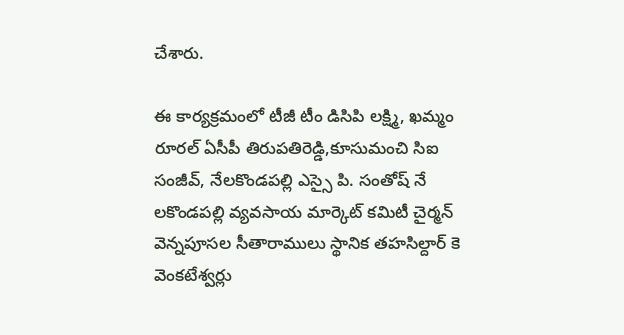చేశారు.

ఈ కార్యక్రమంలో టీజీ టీం డిసిపి లక్ష్మి, ఖమ్మం రూరల్ ఏసీపీ తిరుపతిరెడ్డి,కూసుమంచి సిఐ సంజీవ్, నేలకొండపల్లి ఎస్సై పి. సంతోష్ నే లకొండపల్లి వ్యవసాయ మార్కెట్ కమిటీ చైర్మన్ వెన్నపూసల సీతారాములు స్థానిక తహసిల్దార్ కె వెంకటేశ్వర్లు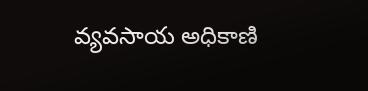వ్యవసాయ అధికాణి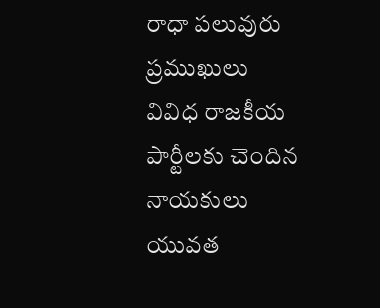రాధా పలువురు ప్రముఖులు వివిధ రాజకీయ పార్టీలకు చెందిన నాయకులు యువత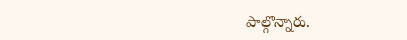పాల్గొన్నారు.